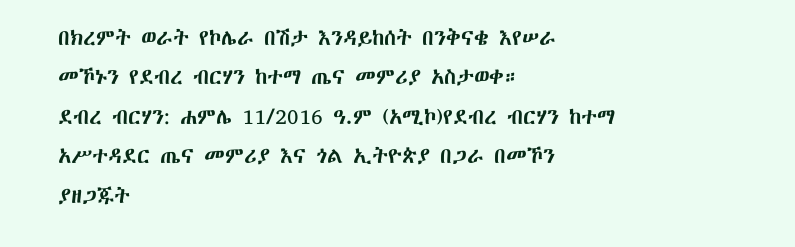በክረምት ወራት የኮሌራ በሽታ እንዳይከሰት በንቅናቄ እየሠራ መኾኑን የደብረ ብርሃን ከተማ ጤና መምሪያ አስታወቀ።
ደብረ ብርሃን: ሐምሌ 11/2016 ዓ.ም (አሚኮ)የደብረ ብርሃን ከተማ አሥተዳደር ጤና መምሪያ እና ጎል ኢትዮጵያ በጋራ በመኾን ያዘጋጁት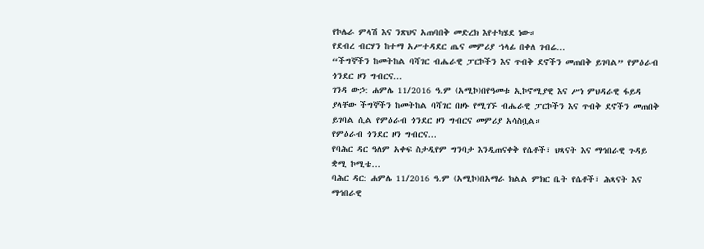የኮሌራ ምላሽ እና ንጽህና አጠባበቅ መድረክ እየተካሄደ ነው።
የደብረ ብርሃን ከተማ አሥተዳደር ጤና መምሪያ ኀላፊ በቀለ ገብሬ...
“ችግኞችን ከመትከል ባሻገር ብሔራዊ ፓርኮችን እና ጥብቅ ደኖችን መጠበቅ ይገባል” የምዕራብ ጎንደር ዞን ግብርና...
ገንዳ ውኃ: ሐምሌ 11/2016 ዓ.ም (አሚኮ)በየዓመቱ ኢኮኖሚያዊ እና ሥነ ምህዳራዊ ፋይዳ ያላቸው ችግኞችን ከመትከል ባሻገር በዞኑ የሚገኙ ብሔራዊ ፓርኮችን እና ጥብቅ ደኖችን መጠበቅ ይገባል ሲል የምዕራብ ጎንደር ዞን ግብርና መምሪያ አሳስቧል።
የምዕራብ ጎንደር ዞን ግብርና...
የባሕር ዳር ዓለም አቀፍ ስታዲየም ግንባታ እንዲጠናቀቅ የሴቶች፣ ህጻናት እና ማኅበራዊ ጉዳይ ቋሚ ኮሚቴ...
ባሕር ዳር: ሐምሌ 11/2016 ዓ.ም (አሚኮ)በአማራ ክልል ምክር ቤት የሴቶች፣ ሕጻናት እና ማኅበራዊ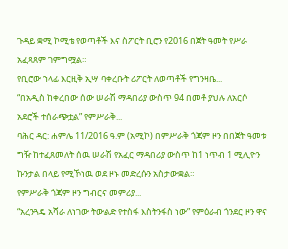ጉዳይ ቋሚ ኮሚቴ የወጣቶች እና ስፖርት ቢሮን የ2016 በጀት ዓመት የሥራ አፈጻጸም ገምግሟል።
የቢሮው ኀላፊ እርዚቅ ኢሣ ባቀረቡት ሪፖርት ለወጣቶች የግንዛቤ...
“በአዲስ ከቀረበው ሰው ሠራሽ ማዳበሪያ ውስጥ 94 በመቶ ያህሉ ለአርሶ አደሮች ተሰራጭቷል” የምሥራቅ...
ባሕር ዳር: ሐምሌ 11/2016 ዓ.ም (አሚኮ) በምሥራቅ ጎጃም ዞን በበጀት ዓመቱ ግዥ ከተፈጸመለት ሰዉ ሠራሽ የአፈር ማዳበሪያ ውስጥ ከ1 ነጥብ 1 ሚሊዮን ኩንታል በላይ የሚኾነዉ ወደ ዞኑ መድረሱን አስታውቋል።
የምሥራቅ ጎጃም ዞን ግብርና መምሪያ...
“አረንጓዴ አሻራ ለነገው ትውልድ የተስፋ እስትንፋስ ነው” የምዕራብ ጎንደር ዞን ዋና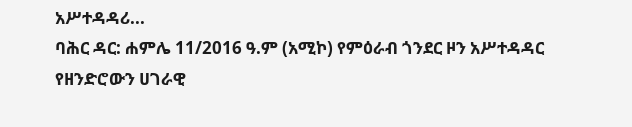አሥተዳዳሪ...
ባሕር ዳር: ሐምሌ 11/2016 ዓ.ም (አሚኮ) የምዕራብ ጎንደር ዞን አሥተዳዳር የዘንድሮውን ሀገራዊ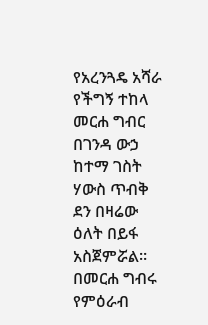የአረንጓዴ አሻራ የችግኝ ተከላ መርሐ ግብር በገንዳ ውኃ ከተማ ገስት ሃውስ ጥብቅ ደን በዛሬው ዕለት በይፋ አስጀምሯል።
በመርሐ ግብሩ የምዕራብ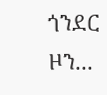ጎንደር ዞን...